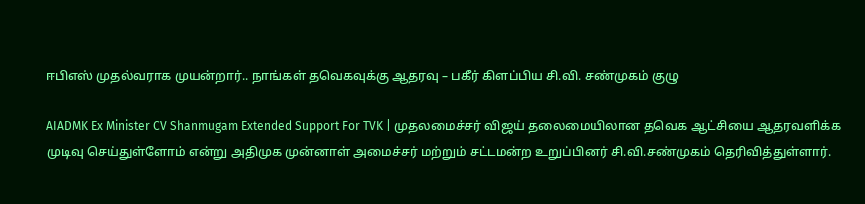ஈபிஎஸ் முதல்வராக முயன்றார்.. நாங்கள் தவெகவுக்கு ஆதரவு – பகீர் கிளப்பிய சி.வி. சண்முகம் குழு

AIADMK Ex Minister CV Shanmugam Extended Support For TVK | முதலமைச்சர் விஜய் தலைமையிலான தவெக ஆட்சியை ஆதரவளிக்க முடிவு செய்துள்ளோம் என்று அதிமுக முன்னாள் அமைச்சர் மற்றும் சட்டமன்ற உறுப்பினர் சி.வி.சண்முகம் தெரிவித்துள்ளார்.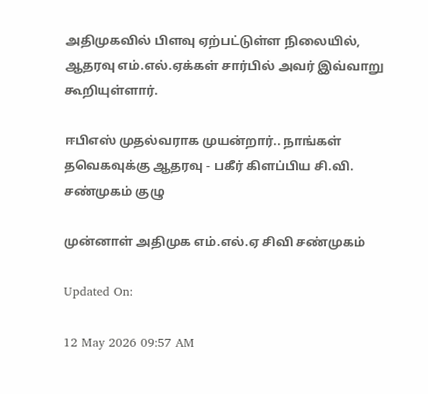அதிமுகவில் பிளவு ஏற்பட்டுள்ள நிலையில், ஆதரவு எம்.எல்.ஏக்கள் சார்பில் அவர் இவ்வாறு கூறியுள்ளார்.

ஈபிஎஸ் முதல்வராக முயன்றார்.. நாங்கள் தவெகவுக்கு ஆதரவு - பகீர் கிளப்பிய சி.வி. சண்முகம் குழு

முன்னாள் அதிமுக எம்.எல்.ஏ சிவி சண்முகம்

Updated On:

12 May 2026 09:57 AM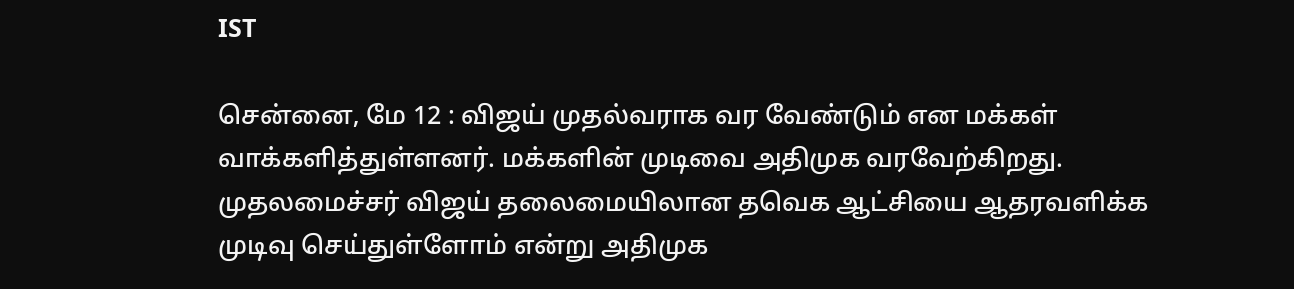IST

சென்னை, மே 12 : விஜய் முதல்வராக வர வேண்டும் என மக்கள் வாக்களித்துள்ளனர். மக்களின் முடிவை அதிமுக வரவேற்கிறது. முதலமைச்சர் விஜய் தலைமையிலான தவெக ஆட்சியை ஆதரவளிக்க முடிவு செய்துள்ளோம் என்று அதிமுக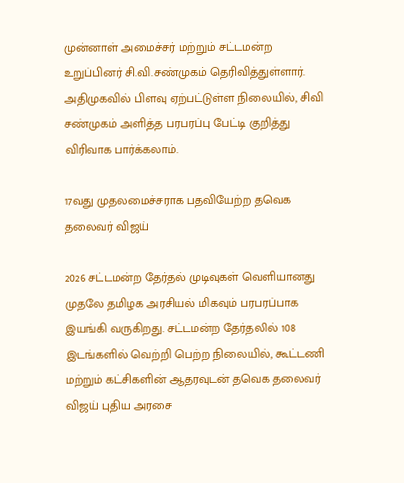முன்னாள் அமைச்சர் மற்றும் சட்டமன்ற உறுப்பினர் சி.வி.சண்முகம் தெரிவித்துள்ளார். அதிமுகவில் பிளவு ஏற்பட்டுள்ள நிலையில், சிவி சண்முகம் அளித்த பரபரப்பு பேட்டி குறித்து விரிவாக பார்க்கலாம்.

17வது முதலமைச்சராக பதவியேற்ற தவெக தலைவர் விஜய்

2026 சட்டமன்ற தேர்தல் முடிவுகள் வெளியானது முதலே தமிழக அரசியல் மிகவும் பரபரப்பாக இயங்கி வருகிறது. சட்டமன்ற தேர்தலில் 108 இடங்களில் வெற்றி பெற்ற நிலையில், கூட்டணி மற்றும் கட்சிகளின் ஆதரவுடன் தவெக தலைவர் விஜய் புதிய அரசை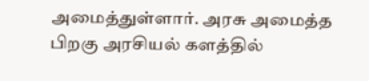அமைத்துள்ளார். அரசு அமைத்த பிறகு அரசியல் களத்தில்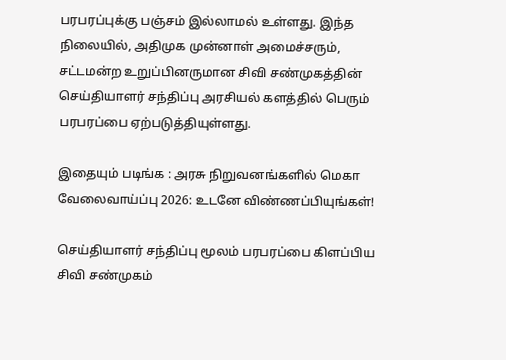பரபரப்புக்கு பஞ்சம் இல்லாமல் உள்ளது. இந்த நிலையில், அதிமுக முன்னாள் அமைச்சரும், சட்டமன்ற உறுப்பினருமான சிவி சண்முகத்தின் செய்தியாளர் சந்திப்பு அரசியல் களத்தில் பெரும் பரபரப்பை ஏற்படுத்தியுள்ளது.

இதையும் படிங்க : அரசு நிறுவனங்களில் மெகா வேலைவாய்ப்பு 2026: உடனே விண்ணப்பியுங்கள்!

செய்தியாளர் சந்திப்பு மூலம் பரபரப்பை கிளப்பிய சிவி சண்முகம்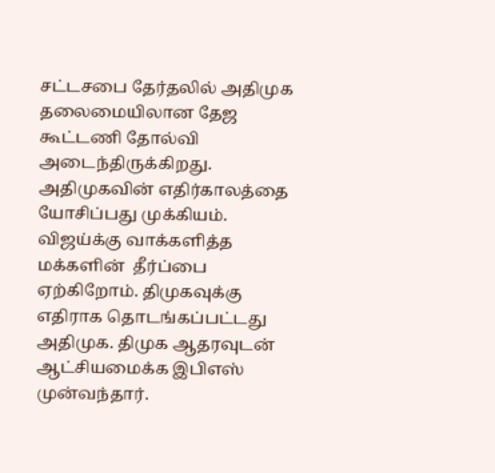சட்டசபை தேர்தலில் அதிமுக தலைமையிலான தேஜ கூட்டணி தோல்வி அடைந்திருக்கிறது. அதிமுகவின் எதிர்காலத்தை யோசிப்பது முக்கியம். விஜய்க்கு வாக்களித்த மக்களின்  தீர்ப்பை ஏற்கிறோம். திமுகவுக்கு எதிராக தொடங்கப்பட்டது அதிமுக. திமுக ஆதரவுடன் ஆட்சியமைக்க இபிஎஸ் முன்வந்தார்.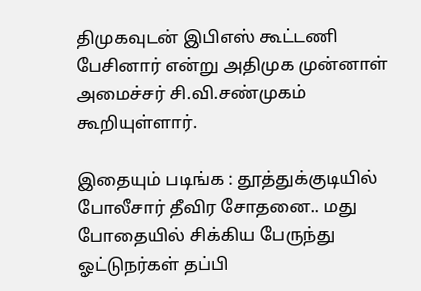திமுகவுடன் இபிஎஸ் கூட்டணி பேசினார் என்று அதிமுக முன்னாள் அமைச்சர் சி.வி.சண்முகம் கூறியுள்ளார்.

இதையும் படிங்க : தூத்துக்குடியில் போலீசார் தீவிர சோதனை.. மது போதையில் சிக்கிய பேருந்து ஓட்டுநர்கள் தப்பி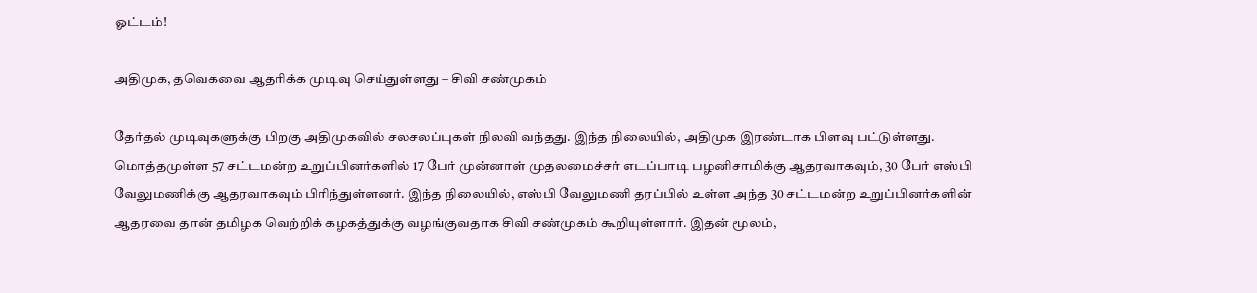ஓட்டம்!

அதிமுக, தவெகவை ஆதரிக்க முடிவு செய்துள்ளது – சிவி சண்முகம்

தேர்தல் முடிவுகளுக்கு பிறகு அதிமுகவில் சலசலப்புகள் நிலவி வந்தது. இந்த நிலையில், அதிமுக இரண்டாக பிளவு பட்டுள்ளது. மொத்தமுள்ள 57 சட்டமன்ற உறுப்பினர்களில் 17 பேர் முன்னாள் முதலமைச்சர் எடப்பாடி பழனிசாமிக்கு ஆதரவாகவும், 30 பேர் எஸ்பி வேலுமணிக்கு ஆதரவாகவும் பிரிந்துள்ளனர். இந்த நிலையில், எஸ்பி வேலுமணி தரப்பில் உள்ள அந்த 30 சட்டமன்ற உறுப்பினர்களின் ஆதரவை தான் தமிழக வெற்றிக் கழகத்துக்கு வழங்குவதாக சிவி சண்முகம் கூறியுள்ளார். இதன் மூலம்,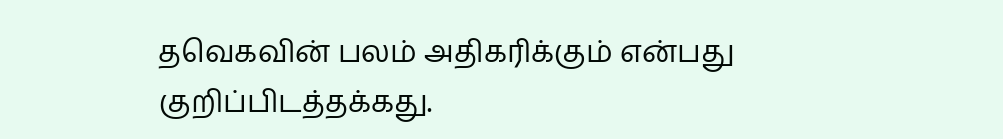தவெகவின் பலம் அதிகரிக்கும் என்பது குறிப்பிடத்தக்கது.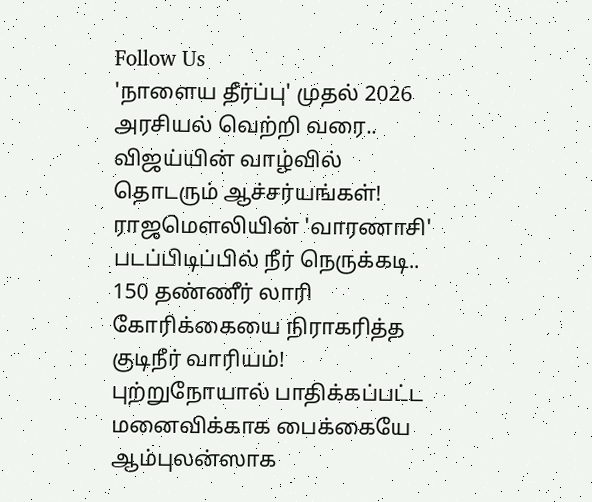Follow Us
'நாளைய தீர்ப்பு' முதல் 2026 அரசியல் வெற்றி வரை.. விஜய்யின் வாழ்வில் தொடரும் ஆச்சர்யங்கள்!
ராஜமௌலியின் 'வாரணாசி' படப்பிடிப்பில் நீர் நெருக்கடி.. 150 தண்ணீர் லாரி கோரிக்கையை நிராகரித்த குடிநீர் வாரியம்!
புற்றுநோயால் பாதிக்கப்பட்ட மனைவிக்காக பைக்கையே ஆம்புலன்ஸாக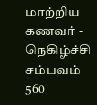மாற்றிய கணவர் - நெகிழ்ச்சி சம்பவம்
560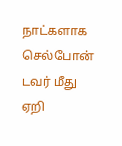நாட்களாக செல்போன் டவர் மீது ஏறி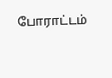போராட்டம்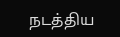நடத்திய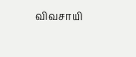விவசாயி